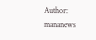Author: mananews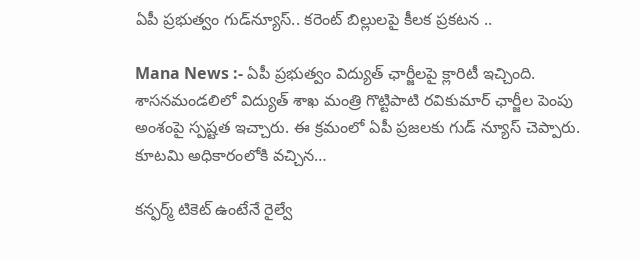ఏపీ ప్రభుత్వం గుడ్‌న్యూస్.. కరెంట్ బిల్లులపై కీలక ప్రకటన ..

Mana News :- ఏపీ ప్రభుత్వం విద్యుత్ ఛార్జీలపై క్లారిటీ ఇచ్చింది. శాసనమండలిలో విద్యుత్ శాఖ మంత్రి గొట్టిపాటి రవికుమార్ ఛార్జీల పెంపు అంశంపై స్పష్టత ఇచ్చారు. ఈ క్రమంలో ఏపీ ప్రజలకు గుడ్ న్యూస్ చెప్పారు. కూటమి అధికారంలోకి వచ్చిన…

కన్ఫర్మ్ టికెట్ ఉంటేనే రైల్వే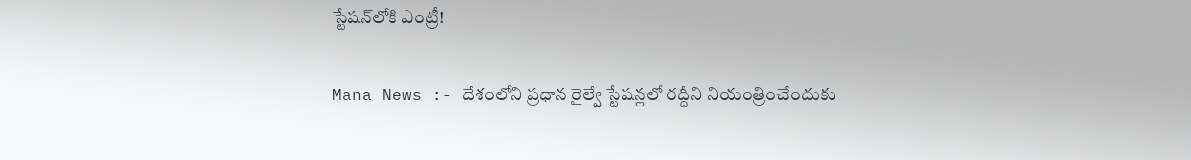స్టేషన్‌లోకి ఎంట్రీ!

Mana News :- దేశంలోని ప్రధాన రైల్వే స్టేషన్లలో రద్దీని నియంత్రించేందుకు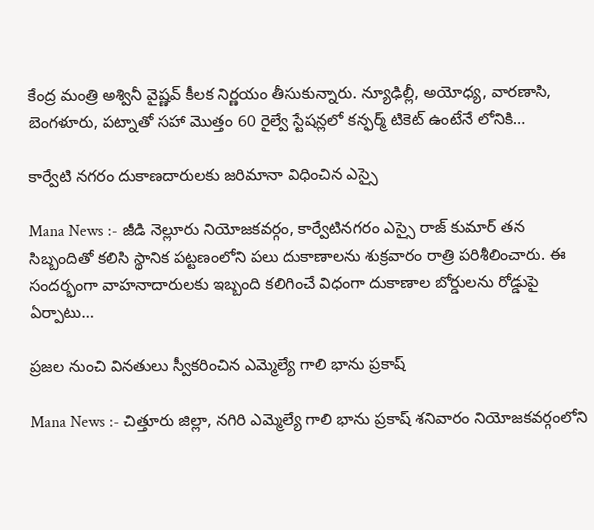కేంద్ర మంత్రి అశ్వినీ వైష్ణవ్ కీలక నిర్ణయం తీసుకున్నారు. న్యూఢిల్లీ, అయోధ్య, వారణాసి, బెంగళూరు, పట్నాతో సహా మొత్తం 60 రైల్వే స్టేషన్లలో కన్ఫర్మ్ టికెట్ ఉంటేనే లోనికి…

కార్వేటి నగరం దుకాణదారులకు జరిమానా విధించిన ఎస్సై

Mana News :- జీడి నెల్లూరు నియోజకవర్గం, కార్వేటినగరం ఎస్సై రాజ్ కుమార్ తన సిబ్బందితో కలిసి స్థానిక పట్టణంలోని పలు దుకాణాలను శుక్రవారం రాత్రి పరిశీలించారు. ఈ సందర్భంగా వాహనాదారులకు ఇబ్బంది కలిగించే విధంగా దుకాణాల బోర్డులను రోడ్డుపై ఏర్పాటు…

ప్రజల నుంచి వినతులు స్వీకరించిన ఎమ్మెల్యే గాలి భాను ప్రకాష్

Mana News :- చిత్తూరు జిల్లా, నగిరి ఎమ్మెల్యే గాలి భాను ప్రకాష్ శనివారం నియోజకవర్గంలోని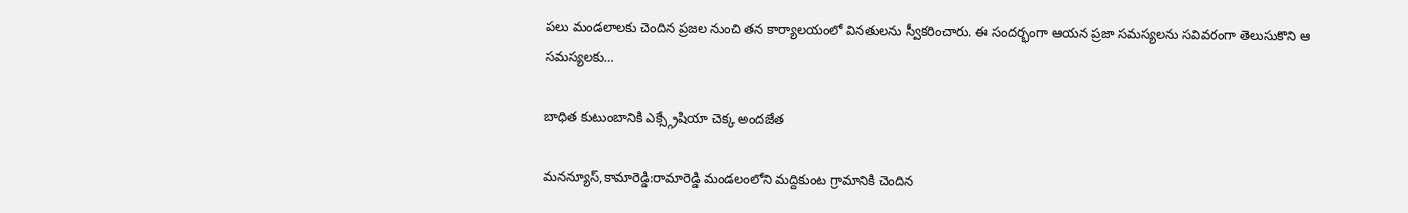పలు మండలాలకు చెందిన ప్రజల నుంచి తన కార్యాలయంలో వినతులను స్వీకరించారు. ఈ సందర్భంగా ఆయన ప్రజా సమస్యలను సవివరంగా తెలుసుకొని ఆ సమస్యలకు…

బాధిత కుటుంబానికి ఎక్స్గ్రేషియా చెక్క అందజేత

మనన్యూస్,కామారెడ్డి:రామారెడ్డి మండలంలోని మద్దికుంట గ్రామానికి చెందిన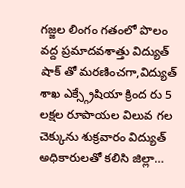గజ్జల లింగం గతంలో పొలం వద్ద ప్రమాదవశాత్తు విద్యుత్ షాక్ తో మరణించగా,విద్యుత్ శాఖ ఎక్స్గ్రేషియా క్రింద రు 5 లక్షల రూపాయల విలువ గల చెక్కును శుక్రవారం విద్యుత్ అధికారులతో కలిసి జిల్లా…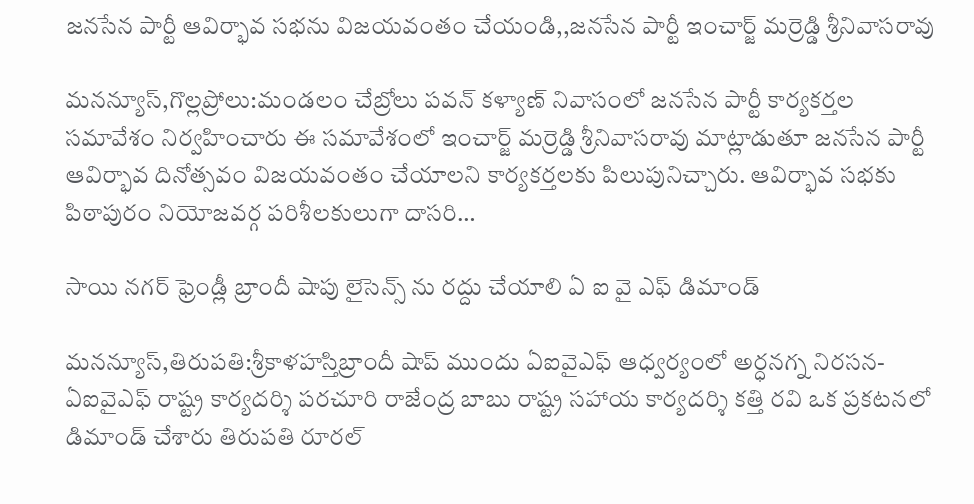జనసేన పార్టీ ఆవిర్భావ సభను విజయవంతం చేయండి,,జనసేన పార్టీ ఇంచార్జ్ మర్రెడ్డి శ్రీనివాసరావు

మనన్యూస్,గొల్లప్రోలు:మండలం చేబ్రోలు పవన్ కళ్యాణ్ నివాసంలో జనసేన పార్టీ కార్యకర్తల సమావేశం నిర్వహించారు ఈ సమావేశంలో ఇంచార్జ్ మర్రెడ్డి శ్రీనివాసరావు మాట్లాడుతూ జనసేన పార్టీ ఆవిర్భావ దినోత్సవం విజయవంతం చేయాలని కార్యకర్తలకు పిలుపునిచ్చారు. ఆవిర్భావ సభకు పిఠాపురం నియోజవర్గ పరిశీలకులుగా దాసరి…

సాయి నగర్ ఫ్రెండ్లీ బ్రాందీ షాపు లైసెన్స్ ను రద్దు చేయాలి ఏ ఐ వై ఎఫ్ డిమాండ్

మనన్యూస్,తిరుపతి:శ్రీకాళహస్తిబ్రాందీ షాప్ ముందు ఏఐవైఎఫ్ ఆధ్వర్యంలో అర్ధనగ్న నిరసన-ఏఐవైఎఫ్ రాష్ట్ర కార్యదర్శి పరచూరి రాజేంద్ర బాబు రాష్ట్ర సహాయ కార్యదర్శి కత్తి రవి ఒక ప్రకటనలో డిమాండ్ చేశారు తిరుపతి రూరల్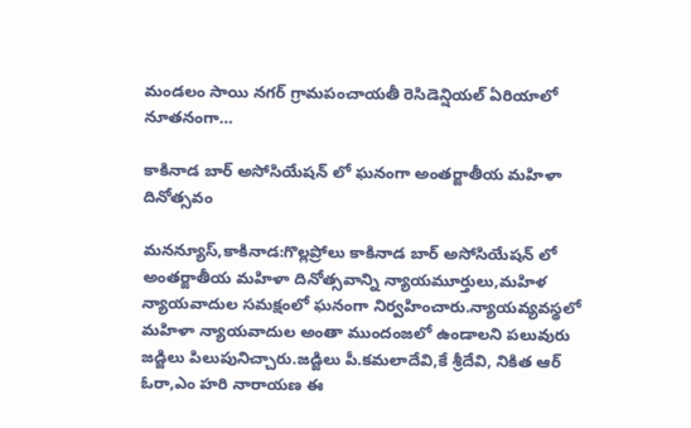మండలం సాయి నగర్ గ్రామపంచాయతీ రెసిడెన్షియల్ ఏరియాలో నూతనంగా…

కాకినాడ బార్ అసోసియేషన్ లో ఘనంగా అంతర్జాతీయ మహిళా దినోత్సవం

మనన్యూస్,కాకినాడ:గొల్లప్రోలు కాకినాడ బార్ అసోసియేషన్ లో అంతర్జాతీయ మహిళా దినోత్సవాన్ని న్యాయమూర్తులు,మహిళ న్యాయవాదుల సమక్షంలో ఘనంగా నిర్వహించారు.న్యాయవ్యవస్థలో మహిళా న్యాయవాదుల అంతా ముందంజలో ఉండాలని పలువురు జడ్జిలు పిలుపునిచ్చారు.జడ్జిలు పీ.కమలాదేవి,కే శ్రీదేవి, నికిత ఆర్ ఓరా,ఎం హరి నారాయణ ఈ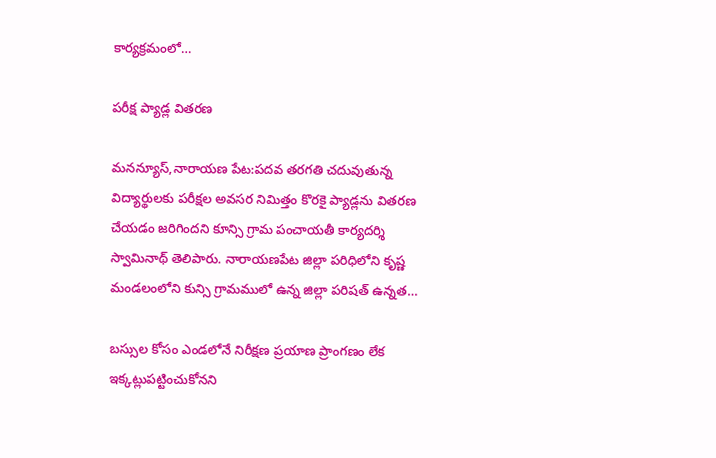కార్యక్రమంలో…

పరీక్ష ప్యాడ్ల వితరణ

మనన్యూస్,నారాయణ పేట:పదవ తరగతి చదువుతున్న విద్యార్థులకు పరీక్షల అవసర నిమిత్తం కొరకై ప్యాడ్లను వితరణ చేయడం జరిగిందని కూన్సి గ్రామ పంచాయతీ కార్యదర్శి స్వామినాథ్ తెలిపారు. నారాయణపేట జిల్లా పరిధిలోని కృష్ణ మండలంలోని కున్సి గ్రామములో ఉన్న జిల్లా పరిషత్ ఉన్నత…

బస్సుల కోసం ఎండలోనే నిరీక్షణ ప్రయాణ ప్రాంగణం లేక ఇక్కట్లుపట్టించుకోనని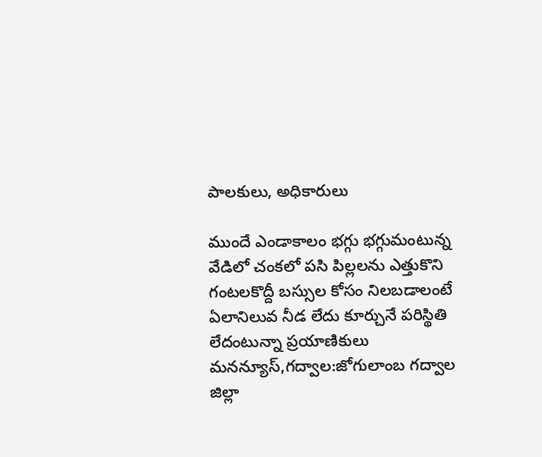పాలకులు, అధికారులు

ముందే ఎండాకాలం భగ్గు భగ్గుమంటున్న వేడిలో చంకలో పసి పిల్లలను ఎత్తుకొని గంటలకొద్దీ బస్సుల కోసం నిలబడాలంటే ఏలానిలువ నీడ లేదు కూర్చునే పరిస్థితి లేదంటున్నా ప్రయాణికులు మనన్యూస్,గద్వాల:జోగులాంబ గద్వాల జిల్లా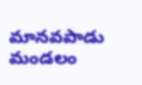మానవపాడు మండలం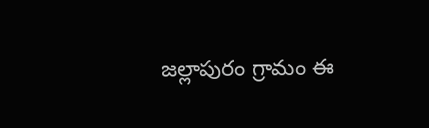జల్లాపురం గ్రామం ఈ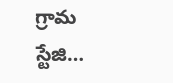గ్రామ స్టేజి…